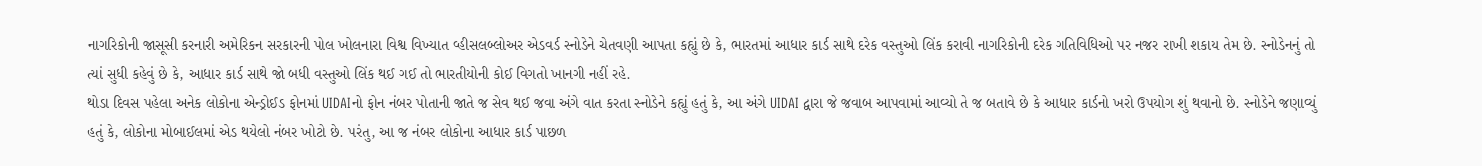નાગરિકોની જાસૂસી કરનારી અમેરિકન સરકારની પોલ ખોલનારા વિશ્વ વિખ્યાત વ્હીસલબ્લોઅર એડવર્ડ સ્નોડેને ચેતવણી આપતા કહ્યું છે કે, ભારતમાં આધાર કાર્ડ સાથે દરેક વસ્તુઓ લિંક કરાવી નાગરિકોની દરેક ગતિવિધિઓ પર નજર રાખી શકાય તેમ છે. સ્નોડેનનું તો ત્યાં સુધી કહેવું છે કે, આધાર કાર્ડ સાથે જો બધી વસ્તુઓ લિંક થઈ ગઈ તો ભારતીયોની કોઈ વિગતો ખાનગી નહીં રહે.
થોડા દિવસ પહેલા અનેક લોકોના એન્ડ્રોઈડ ફોનમાં UIDAIનો ફોન નંબર પોતાની જાતે જ સેવ થઈ જવા અંગે વાત કરતા સ્નોડેને કહ્યું હતું કે, આ અંગે UIDAI દ્વારા જે જવાબ આપવામાં આવ્યો તે જ બતાવે છે કે આધાર કાર્ડનો ખરો ઉપયોગ શું થવાનો છે. સ્નોડેને જણાવ્યું હતું કે, લોકોના મોબાઈલમાં એડ થયેલો નંબર ખોટો છે. પરંતુ, આ જ નંબર લોકોના આધાર કાર્ડ પાછળ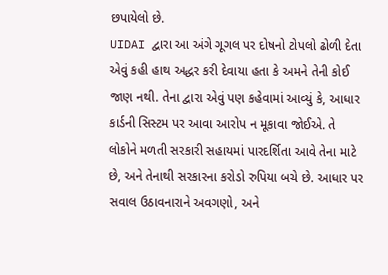છપાયેલો છે.
UIDAI દ્વારા આ અંગે ગૂગલ પર દોષનો ટોપલો ઢોળી દેતા એવું કહી હાથ અદ્ધર કરી દેવાયા હતા કે અમને તેની કોઈ જાણ નથી. તેના દ્વારા એવું પણ કહેવામાં આવ્યું કે, આધાર કાર્ડની સિસ્ટમ પર આવા આરોપ ન મૂકાવા જોઈએ. તે લોકોને મળતી સરકારી સહાયમાં પારદર્શિતા આવે તેના માટે છે, અને તેનાથી સરકારના કરોડો રુપિયા બચે છે. આધાર પર સવાલ ઉઠાવનારાને અવગણો, અને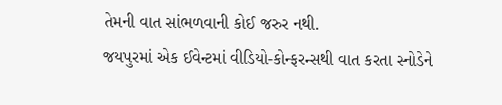તેમની વાત સાંભળવાની કોઈ જરુર નથી.
જયપુરમાં એક ઈવેન્ટમાં વીડિયો-કોન્ફરન્સથી વાત કરતા સ્નોડેને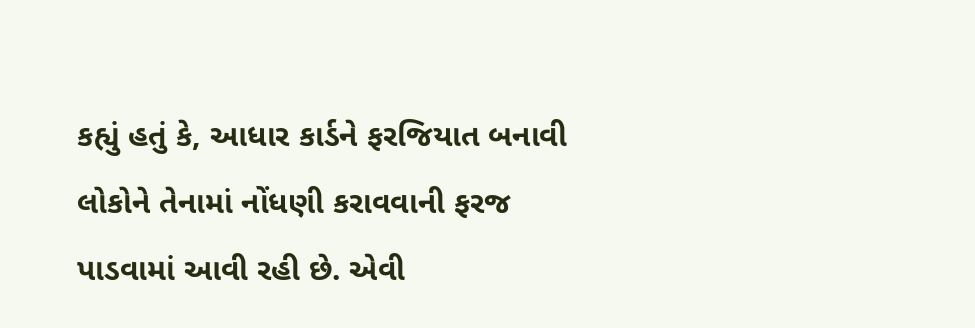કહ્યું હતું કે, આધાર કાર્ડને ફરજિયાત બનાવી લોકોને તેનામાં નોંધણી કરાવવાની ફરજ પાડવામાં આવી રહી છે. એવી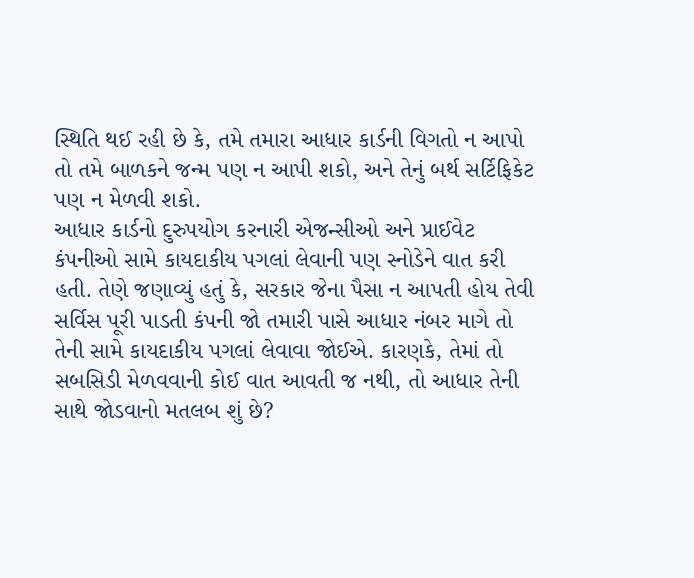સ્થિતિ થઈ રહી છે કે, તમે તમારા આધાર કાર્ડની વિગતો ન આપો તો તમે બાળકને જન્મ પણ ન આપી શકો, અને તેનું બર્થ સર્ટિફિકેટ પણ ન મેળવી શકો.
આધાર કાર્ડનો દુરુપયોગ કરનારી એજન્સીઓ અને પ્રાઈવેટ કંપનીઓ સામે કાયદાકીય પગલાં લેવાની પણ સ્નોડેને વાત કરી હતી. તેણે જણાવ્યું હતું કે, સરકાર જેના પૈસા ન આપતી હોય તેવી સર્વિસ પૂરી પાડતી કંપની જો તમારી પાસે આધાર નંબર માગે તો તેની સામે કાયદાકીય પગલાં લેવાવા જોઈએ. કારણકે, તેમાં તો સબસિડી મેળવવાની કોઈ વાત આવતી જ નથી, તો આધાર તેની સાથે જોડવાનો મતલબ શું છે?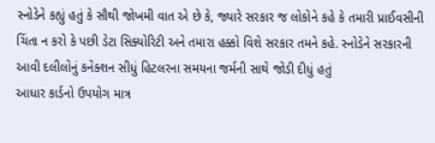સ્નોડેને કહ્યું હતું કે સૌથી જોખમી વાત એ છે કે, જ્યારે સરકાર જ લોકોને કહે કે તમારી પ્રાઈવસીની ચિંતા ન કરો કે પછી ડેટા સિક્યોરિટી અને તમારા હક્કો વિશે સરકાર તમને કહે. સ્નોડેને સરકારની આવી દલીલોનું કનેક્શન સીધું હિટલરના સમયના જર્મની સાથે જોડી દીધું હતું
આધાર કાર્ડનો ઉપયોગ માત્ર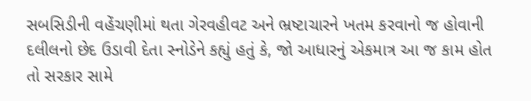સબસિડીની વહેંચણીમાં થતા ગેરવહીવટ અને ભ્રષ્ટાચારને ખતમ કરવાનો જ હોવાની દલીલનો છેદ ઉડાવી દેતા સ્નોડેને કહ્યું હતું કે, જો આધારનું એકમાત્ર આ જ કામ હોત તો સરકાર સામે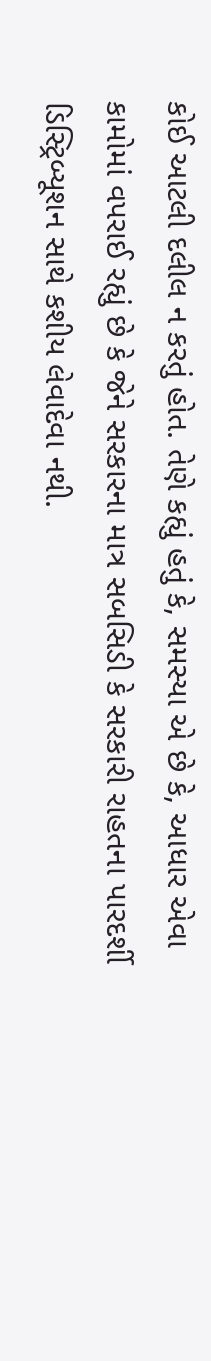કોઈ આટલી દલીલ ન કરતું હોત. તેણે કહ્યું હતું કે, સમસ્યા એ છે કે, આધાર એવા કામોમાં વપરાઈ રહ્યું છે કે જેને સરકારના માત્ર સબસિડી કે સરકારી રાહતના પારદર્શી ડિસ્ટ્રિબ્યૂશન સાથે કશીય લેવાદેવા નથી.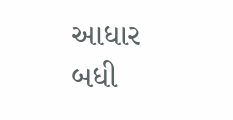આધાર બધી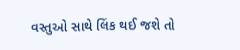વસ્તુઓ સાથે લિંક થઈ જશે તો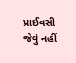પ્રાઈવસી જેવું નહીં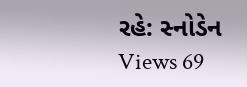રહે: સ્નોડેન
Views 69